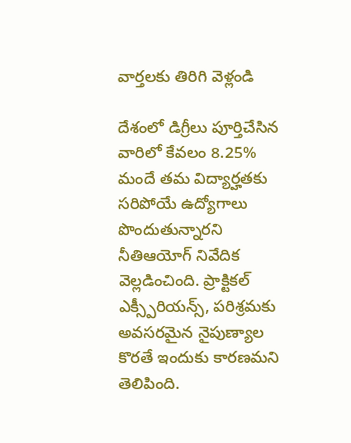వార్తలకు తిరిగి వెళ్లండి

దేశంలో డిగ్రీలు పూర్తిచేసిన వారిలో కేవలం 8.25% మందే తమ విద్యార్హతకు సరిపోయే ఉద్యోగాలు పొందుతున్నారని నీతిఆయోగ్ నివేదిక వెల్లడించింది. ప్రాక్టికల్ ఎక్స్పీరియన్స్, పరిశ్రమకు అవసరమైన నైపుణ్యాల కొరతే ఇందుకు కారణమని తెలిపింది.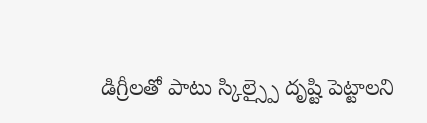డిగ్రీలతో పాటు స్కిల్స్పై దృష్టి పెట్టాలని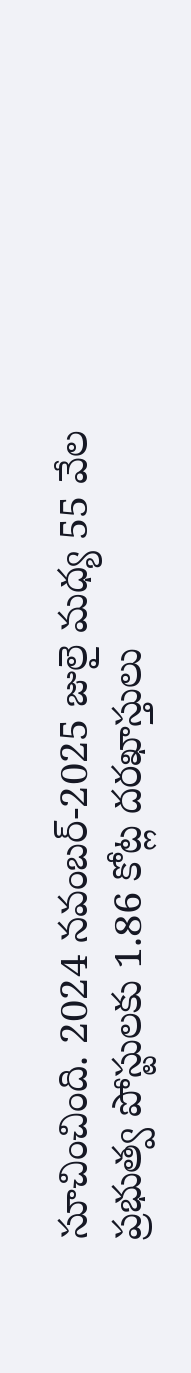సూచించింది. 2024 నవంబర్-2025 జులై మధ్య 55 వేల ప్రభుత్వ పోస్టులకు 1.86 కోట్ల దరఖాస్తులు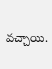వచ్చాయి.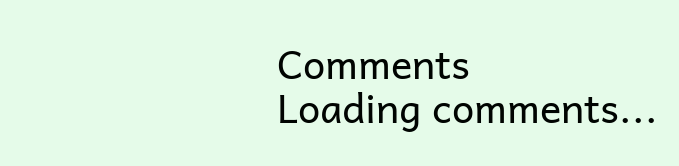Comments
Loading comments...